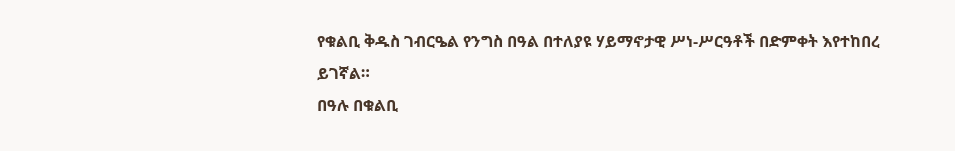የቁልቢ ቅዱስ ገብርዔል የንግስ በዓል በተለያዩ ሃይማኖታዊ ሥነ-ሥርዓቶች በድምቀት እየተከበረ ይገኛል።
በዓሉ በቁልቢ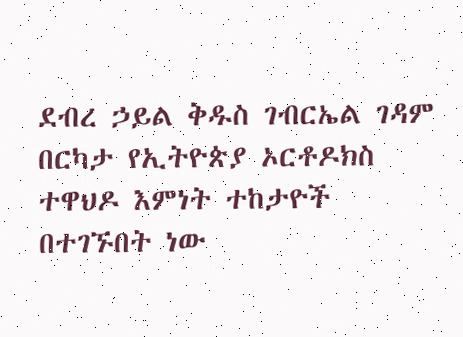ደብረ ኃይል ቅዱስ ገብርኤል ገዳም በርካታ የኢትዮጵያ ኦርቶዶክስ ተዋህዶ እምነት ተከታዮች በተገኙበት ነው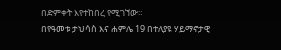በድምቀት እየተከበረ የሚገኘው።
በየዓመቱ ታህሳስ እና ሐምሌ 19 በተለያዩ ሃይማኖታዊ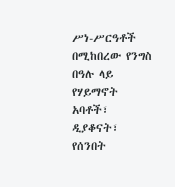ሥነ-ሥርዓቶች በሚከበረው የንግስ በዓሉ ላይ የሃይማኖት አባቶች፣ ዲያቆናት፣ የሰንበት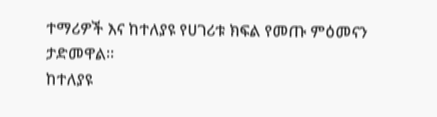ተማሪዎች እና ከተለያዩ የሀገሪቱ ክፍል የመጡ ምዕመናን ታድመዋል።
ከተለያዩ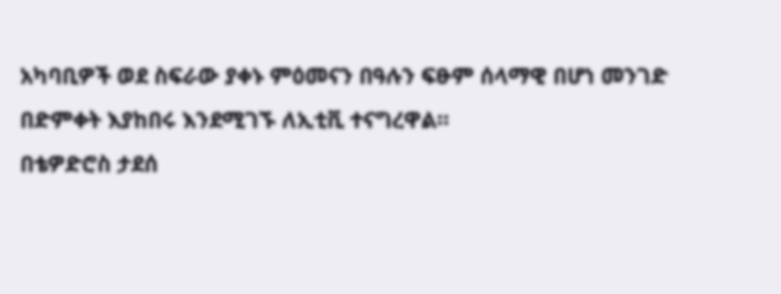አካባቢዎች ወደ ስፍራው ያቀኑ ምዕመናን በዓሉን ፍፁም ሰላማዊ በሆነ መንገድ በድምቀት እያከበሩ እንደሚገኙ ለኢቲቪ ተናግረዋል።
በቴዎድሮስ ታደሰ